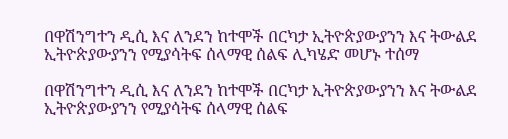በዋሽንግተን ዲሲ እና ለንደን ከተሞች በርካታ ኢትዮጵያውያንን እና ትውልደ ኢትዮጵያውያንን የሚያሳትፍ ሰላማዊ ሰልፍ ሊካሄድ መሆኑ ተሰማ

በዋሽንግተን ዲሲ እና ለንደን ከተሞች በርካታ ኢትዮጵያውያንን እና ትውልደ ኢትዮጵያውያንን የሚያሳትፍ ሰላማዊ ሰልፍ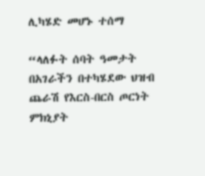ሊካሄድ መሆኑ ተሰማ

“ላለፉት ሰባት ዓመታት በአገራችን በተካሄደው ህዝብ ጨራሽ የእርስ-በርስ ጦርነት ምክኒያት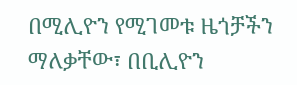በሚሊዮን የሚገመቱ ዜጎቻችን ማለቃቸው፣ በቢሊዮን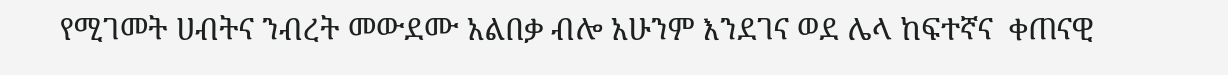የሚገመት ሀብትና ንብረት መውደሙ አልበቃ ብሎ አሁንም እንደገና ወደ ሌላ ከፍተኛና  ቀጠናዊ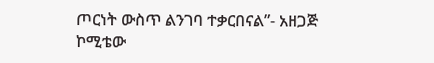ጦርነት ውስጥ ልንገባ ተቃርበናል”- አዘጋጅ ኮሚቴው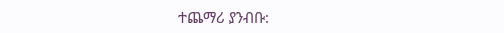ተጨማሪ ያንብቡ: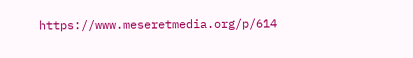https://www.meseretmedia.org/p/614